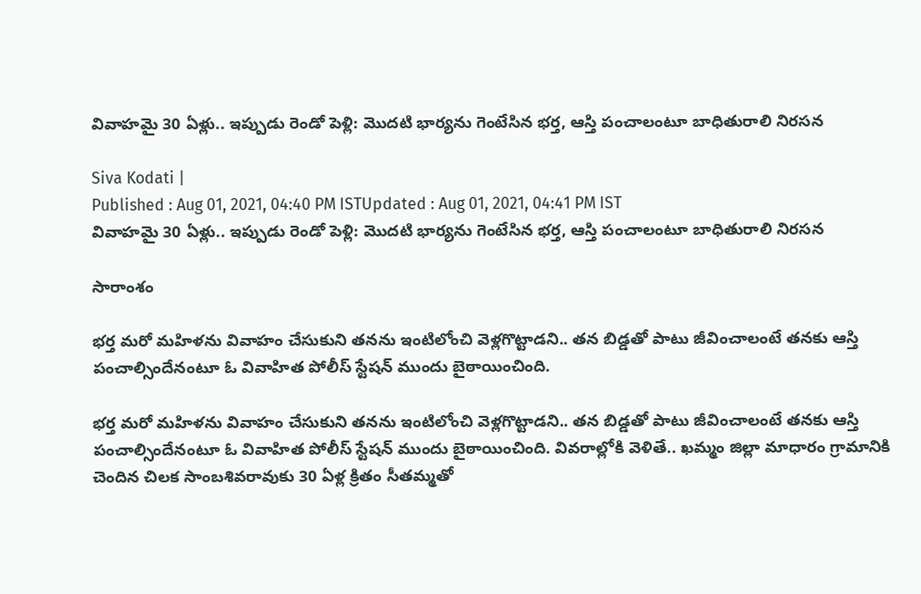వివాహమై 30 ఏళ్లు.. ఇప్పుడు రెండో పెళ్లి: మొదటి భార్యను గెంటేసిన భర్త, ఆస్తి పంచాలంటూ బాధితురాలి నిరసన

Siva Kodati |
Published : Aug 01, 2021, 04:40 PM ISTUpdated : Aug 01, 2021, 04:41 PM IST
వివాహమై 30 ఏళ్లు.. ఇప్పుడు రెండో పెళ్లి: మొదటి భార్యను గెంటేసిన భర్త, ఆస్తి పంచాలంటూ బాధితురాలి నిరసన

సారాంశం

భర్త మరో మహిళను వివాహం చేసుకుని తనను ఇంటిలోంచి వెళ్లగొట్టాడని.. తన బిడ్డతో పాటు జీవించాలంటే తనకు ఆస్తి పంచాల్సిందేనంటూ ఓ వివాహిత పోలీస్ స్టేషన్ ముందు బైఠాయించింది.

భర్త మరో మహిళను వివాహం చేసుకుని తనను ఇంటిలోంచి వెళ్లగొట్టాడని.. తన బిడ్డతో పాటు జీవించాలంటే తనకు ఆస్తి పంచాల్సిందేనంటూ ఓ వివాహిత పోలీస్ స్టేషన్ ముందు బైఠాయించింది. వివరాల్లోకి వెళితే.. ఖమ్మం జిల్లా మాధారం గ్రామానికి చెందిన చిలక సాంబశివరావుకు 30 ఏళ్ల క్రితం సీతమ్మతో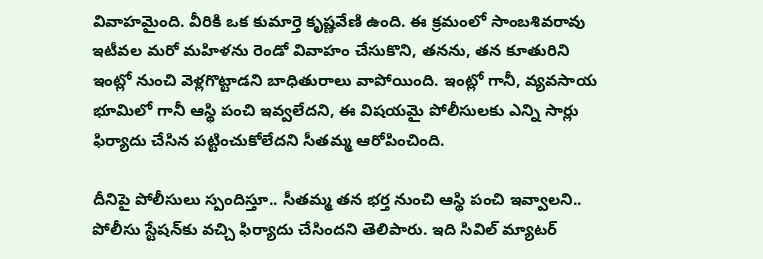వివాహమైంది. వీరికి ఒక కుమార్తె కృష్ణవేణి ఉంది. ఈ క్రమంలో సాంబశివరావు ఇటీవల మరో మహిళను రెండో వివాహం చేసుకొని, తనను, తన కూతురిని ఇంట్లో నుంచి వెళ్లగొట్టాడని బాధితురాలు వాపోయింది. ఇంట్లో గానీ, వ్యవసాయ భూమిలో గానీ ఆస్థి పంచి ఇవ్వలేదని, ఈ విషయమై పోలీసులకు ఎన్ని సార్లు ఫిర్యాదు చేసిన పట్టించుకోలేదని సీతమ్మ ఆరోపించింది.

దీనిపై పోలీసులు స్పందిస్తూ.. సీతమ్మ తన భర్త నుంచి ఆస్థి పంచి ఇవ్వాలని.. పోలీసు స్టేషన్‌కు వచ్చి ఫిర్యాదు చేసిందని తెలిపారు. ఇది సివిల్‌ మ్యాటర్‌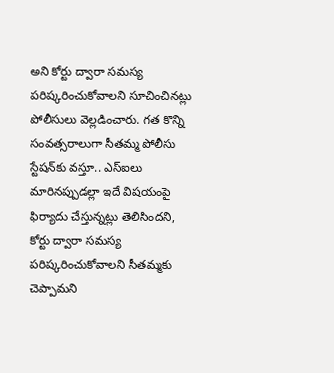అని కోర్టు ద్వారా సమస్య పరిష్కరించుకోవాలని సూచించినట్లు పోలీసులు వెల్లడించారు. గత కొన్ని సంవత్సరాలుగా సీతమ్మ పోలీసు స్టేషన్‌కు వస్తూ.. ఎస్‌ఐలు మారినప్పుడల్లా ఇదే విషయంపై ఫిర్యాదు చేస్తున్నట్లు తెలిసిందని, కోర్టు ద్వారా సమస్య పరిష్కరించుకోవాలని సీతమ్మకు చెప్పామని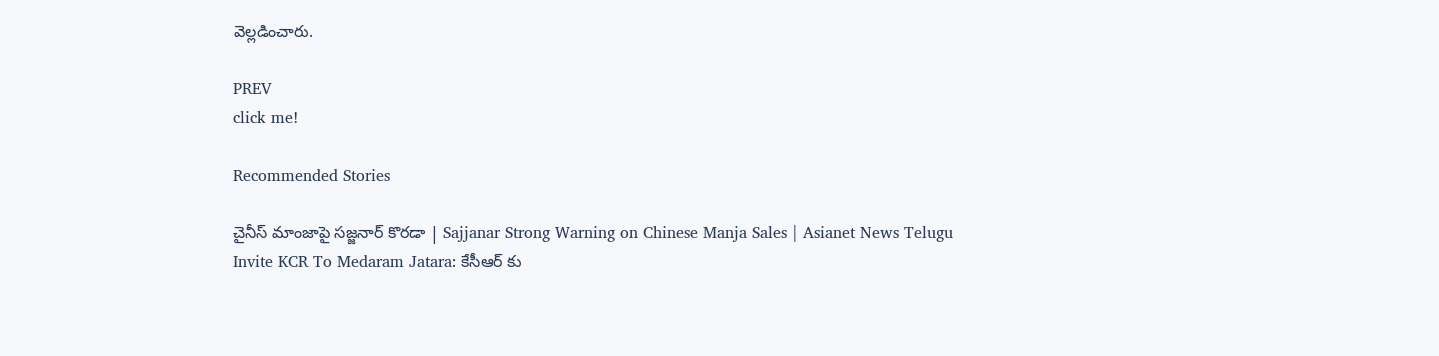వెల్లడించారు.

PREV
click me!

Recommended Stories

చైనీస్ మాంజాపై సజ్జనార్ కొరడా | Sajjanar Strong Warning on Chinese Manja Sales | Asianet News Telugu
Invite KCR To Medaram Jatara: కేసీఆర్ కు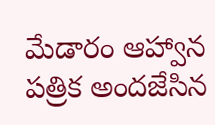మేడారం ఆహ్వాన పత్రిక అందజేసిన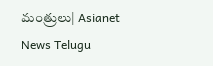మంత్రులు| Asianet News Telugu